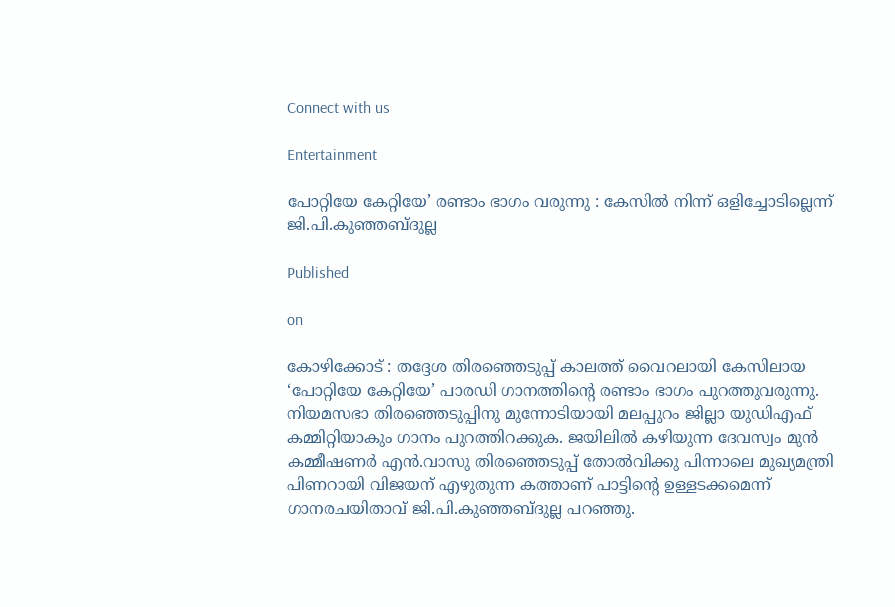Connect with us

Entertainment

പോറ്റിയേ കേറ്റിയേ’ രണ്ടാം ഭാഗം വരുന്നു : കേസിൽ നിന്ന് ഒളിച്ചോടില്ലെന്ന് ജി.പി.കുഞ്ഞബ്ദുല്ല

Published

on

കോഴിക്കോട് : തദ്ദേശ തിര‍ഞ്ഞെടുപ്പ് കാലത്ത് വൈറലായി കേസിലായ ‘പോറ്റിയേ കേറ്റിയേ’ പാരഡി ഗാനത്തിന്റെ രണ്ടാം ഭാഗം പുറത്തുവരുന്നു. നിയമസഭാ തിരഞ്ഞെടുപ്പിനു മുന്നോടിയായി മലപ്പുറം ജില്ലാ യുഡിഎഫ് കമ്മിറ്റിയാകും ഗാനം പുറത്തിറക്കുക. ജയിലിൽ കഴിയുന്ന ദേവസ്വം മുന്‍ കമ്മീഷണര്‍ എൻ.വാസു തിരഞ്ഞെടുപ്പ് തോൽവിക്കു പിന്നാലെ മുഖ്യമന്ത്രി പിണറായി വിജയന് എഴുതുന്ന കത്താണ് പാട്ടിന്റെ ഉള്ളടക്കമെന്ന് ഗാനരചയിതാവ് ജി.പി.കുഞ്ഞബ്ദുല്ല പറഞ്ഞു.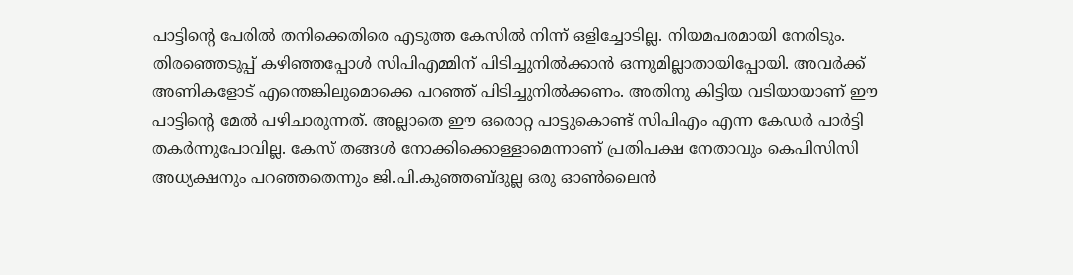പാട്ടിന്റെ പേരിൽ തനിക്കെതിരെ എടുത്ത കേസിൽ നിന്ന് ഒളിച്ചോടില്ല. നിയമപരമായി നേരിടും.  തിരഞ്ഞെടുപ്പ് കഴിഞ്ഞപ്പോൾ സിപിഎമ്മിന് പിടിച്ചുനിൽക്കാൻ ഒന്നുമില്ലാതായിപ്പോയി. അവർക്ക് അണികളോട് എന്തെങ്കിലുമൊക്കെ പറഞ്ഞ് പിടിച്ചുനിൽക്കണം. അതിനു കിട്ടിയ വടിയായാണ് ഈ പാട്ടിന്റെ മേൽ പഴിചാരുന്നത്. അല്ലാതെ ഈ ഒരൊറ്റ പാട്ടുകൊണ്ട് സിപിഎം എന്ന കേഡർ പാർട്ടി തകർന്നുപോവില്ല. കേസ് തങ്ങൾ നോക്കിക്കൊള്ളാമെന്നാണ് പ്രതിപക്ഷ നേതാവും കെപിസിസി അധ്യക്ഷനും പറഞ്ഞതെന്നും ജി.പി.കുഞ്ഞബ്ദുല്ല ഒരു ഓൺലൈൻ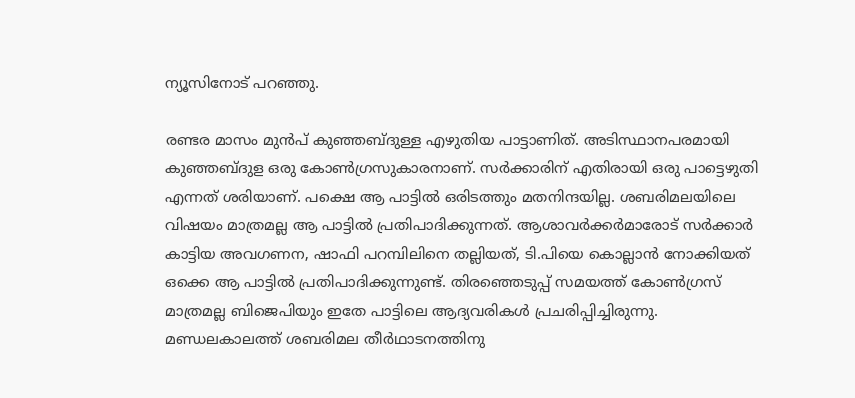ന്യൂസിനോട് പറഞ്ഞു.

രണ്ടര മാസം മുൻപ് കുഞ്ഞബ്ദുള്ള എഴുതിയ പാട്ടാണിത്. അടിസ്ഥാനപരമായി കുഞ്ഞബ്ദുള ഒരു കോൺഗ്രസുകാരനാണ്. സർക്കാരിന് എതിരായി ഒരു പാട്ടെഴുതി എന്നത് ശരിയാണ്. പക്ഷെ ആ പാട്ടിൽ ഒരിടത്തും മതനിന്ദയില്ല. ശബരിമലയിലെ വിഷയം മാത്രമല്ല ആ പാട്ടിൽ പ്രതിപാദിക്കുന്നത്. ആശാവർക്കർമാരോട് സർക്കാർ കാട്ടിയ അവഗണന, ഷാഫി പറമ്പിലിനെ തല്ലിയത്, ടി.പിയെ കൊല്ലാൻ നോക്കിയത് ഒക്കെ ആ പാട്ടിൽ പ്രതിപാദിക്കുന്നുണ്ട്. തിരഞ്ഞെടുപ്പ് സമയത്ത് കോൺഗ്രസ് മാത്രമല്ല ബിജെപിയും ഇതേ പാട്ടിലെ ആദ്യവരികൾ പ്രചരിപ്പിച്ചിരുന്നു. മണ്ഡലകാലത്ത് ശബരിമല തീർഥാടനത്തിനു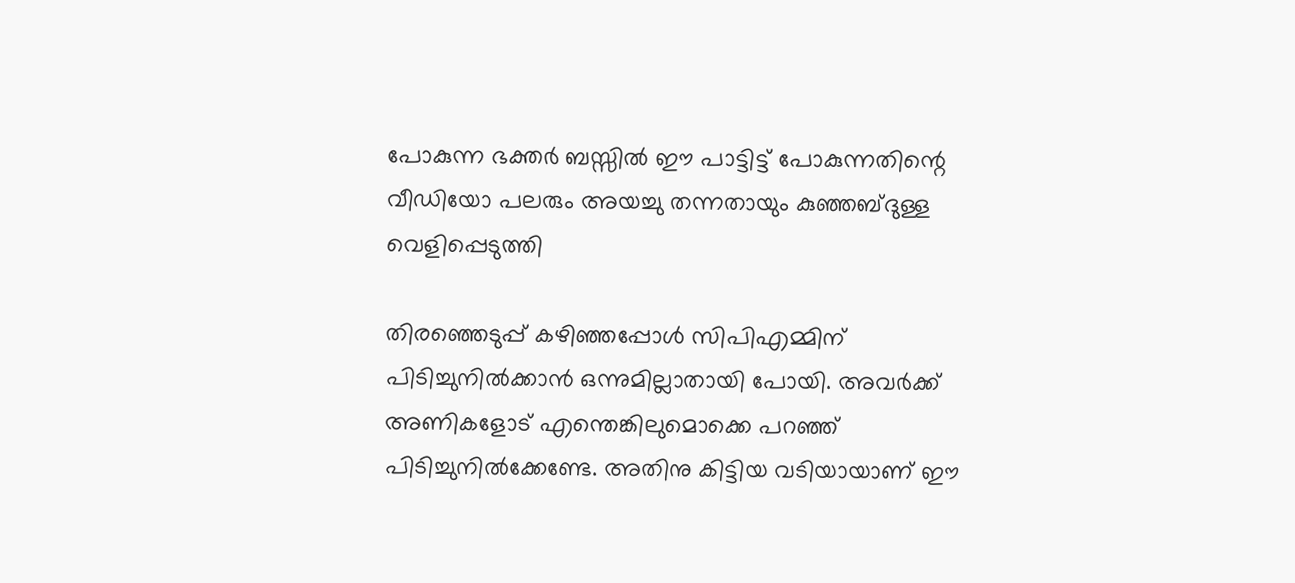പോകുന്ന ഭക്തർ ബസ്സിൽ ഈ പാട്ടിട്ട് പോകുന്നതിന്റെ വീഡിയോ പലരും അയച്ചു തന്നതായും കുഞ്ഞബ്ദുള്ള വെളിപ്പെടുത്തി

തിരഞ്ഞെടുപ്പ് കഴിഞ്ഞപ്പോൾ സിപിഎമ്മിന് പിടിച്ചുനിൽക്കാൻ ഒന്നുമില്ലാതായി പോയി. അവർക്ക് അണികളോട് എന്തെങ്കിലുമൊക്കെ പറഞ്ഞ് പിടിച്ചുനിൽക്കേണ്ടേ. അതിനു കിട്ടിയ വടിയായാണ് ഈ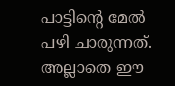പാട്ടിന്റെ മേൽ പഴി ചാരുന്നത്. അല്ലാതെ ഈ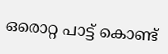ഒരൊറ്റ പാട്ട് കൊണ്ട്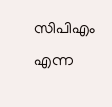സിപിഎം എന്ന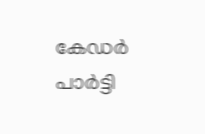കേഡർ പാർട്ടി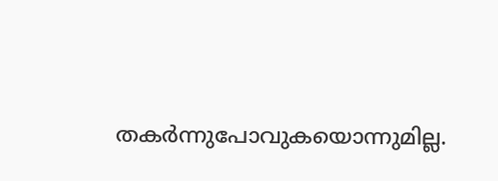തകർന്നുപോവുകയൊന്നുമില്ല.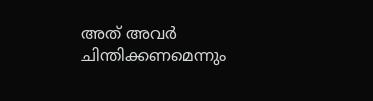അത് അവർ ചിന്തിക്കണമെന്നും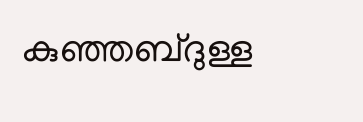കുഞ്ഞബ്ദുള്ള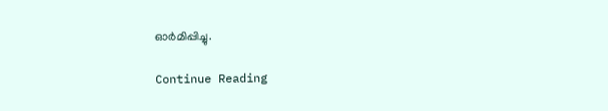ഓർമിപ്പിച്ചു.

Continue Reading